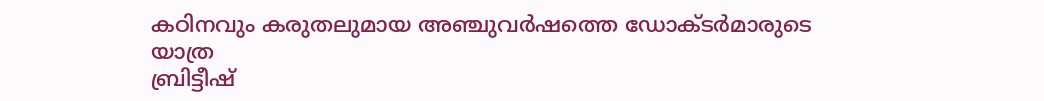കഠിനവും കരുതലുമായ അഞ്ചുവർഷത്തെ ഡോക്ടർമാരുടെ യാത്ര
ബ്രിട്ടീഷ്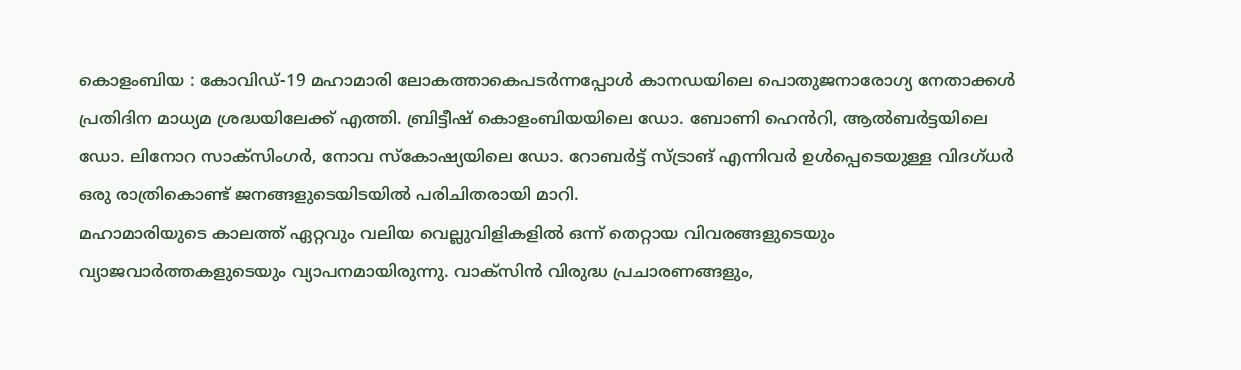കൊളംബിയ : കോവിഡ്-19 മഹാമാരി ലോകത്താകെപടർന്നപ്പോൾ കാനഡയിലെ പൊതുജനാരോഗ്യ നേതാക്കൾ പ്രതിദിന മാധ്യമ ശ്രദ്ധയിലേക്ക് എത്തി. ബ്രിട്ടീഷ് കൊളംബിയയിലെ ഡോ. ബോണി ഹെൻറി, ആൽബർട്ടയിലെ ഡോ. ലിനോറ സാക്സിംഗർ, നോവ സ്കോഷ്യയിലെ ഡോ. റോബർട്ട് സ്ട്രാങ് എന്നിവർ ഉൾപ്പെടെയുള്ള വിദഗ്ധർ ഒരു രാത്രികൊണ്ട് ജനങ്ങളുടെയിടയിൽ പരിചിതരായി മാറി.
മഹാമാരിയുടെ കാലത്ത് ഏറ്റവും വലിയ വെല്ലുവിളികളിൽ ഒന്ന് തെറ്റായ വിവരങ്ങളുടെയും വ്യാജവാർത്തകളുടെയും വ്യാപനമായിരുന്നു. വാക്സിൻ വിരുദ്ധ പ്രചാരണങ്ങളും,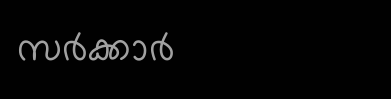സർക്കാർ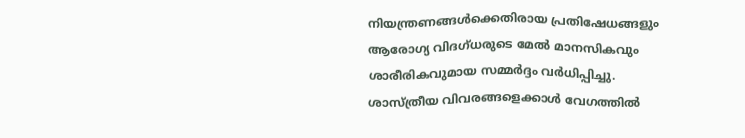നിയന്ത്രണങ്ങൾക്കെതിരായ പ്രതിഷേധങ്ങളും ആരോഗ്യ വിദഗ്ധരുടെ മേൽ മാനസികവും ശാരീരികവുമായ സമ്മർദ്ദം വർധിപ്പിച്ചു.
ശാസ്ത്രീയ വിവരങ്ങളെക്കാൾ വേഗത്തിൽ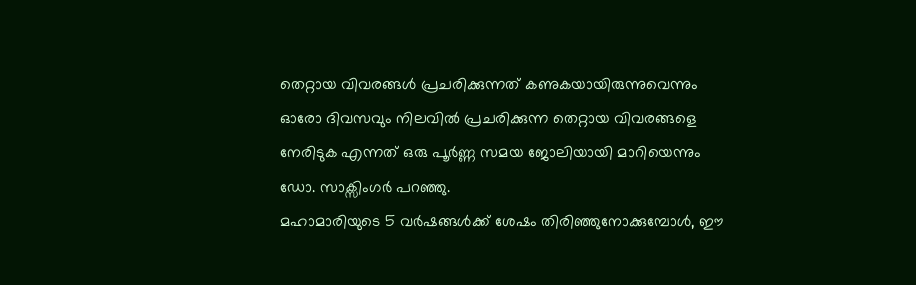തെറ്റായ വിവരങ്ങൾ പ്രചരിക്കുന്നത് കണുകയായിരുന്നുവെന്നും ഓരോ ദിവസവും നിലവിൽ പ്രചരിക്കുന്ന തെറ്റായ വിവരങ്ങളെ നേരിടുക എന്നത് ഒരു പൂർണ്ണ സമയ ജോലിയായി മാറിയെന്നും ഡോ. സാക്സിംഗർ പറഞ്ഞു.
മഹാമാരിയുടെ 5 വർഷങ്ങൾക്ക് ശേഷം തിരിഞ്ഞുനോക്കുമ്പോൾ, ഈ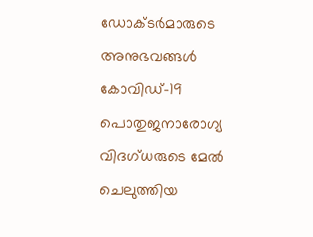ഡോക്ടർമാരുടെ അനുഭവങ്ങൾ കോവിഡ്-19 പൊതുജനാരോഗ്യ വിദഗ്ധരുടെ മേൽ ചെലുത്തിയ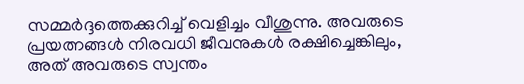സമ്മർദ്ദത്തെക്കുറിച്ച് വെളിച്ചം വീശുന്നു. അവരുടെ പ്രയത്നങ്ങൾ നിരവധി ജീവനുകൾ രക്ഷിച്ചെങ്കിലും, അത് അവരുടെ സ്വന്തം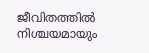ജീവിതത്തിൽ നിശ്ചയമായും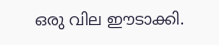ഒരു വില ഈടാക്കി.